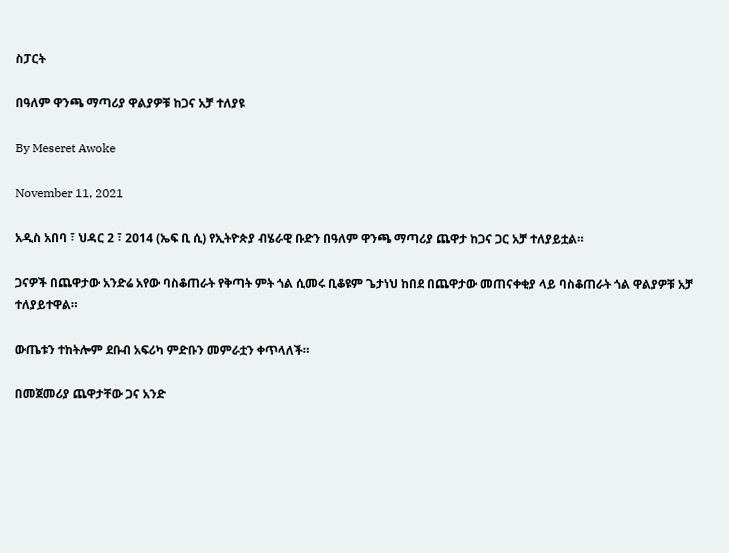ስፓርት

በዓለም ዋንጫ ማጣሪያ ዋልያዎቹ ከጋና አቻ ተለያዩ

By Meseret Awoke

November 11, 2021

አዲስ አበባ ፣ ህዳር 2 ፣ 2014 (ኤፍ ቢ ሲ) የኢትዮጵያ ብሄራዊ ቡድን በዓለም ዋንጫ ማጣሪያ ጨዋታ ከጋና ጋር አቻ ተለያይቷል።

ጋናዎች በጨዋታው አንድሬ አየው ባስቆጠራት የቅጣት ምት ጎል ሲመሩ ቢቆዩም ጌታነህ ከበደ በጨዋታው መጠናቀቂያ ላይ ባስቆጠራት ጎል ዋልያዎቹ አቻ ተለያይተዋል።

ውጤቱን ተከትሎም ደቡብ አፍሪካ ምድቡን መምራቷን ቀጥላለች።

በመጀመሪያ ጨዋታቸው ጋና አንድ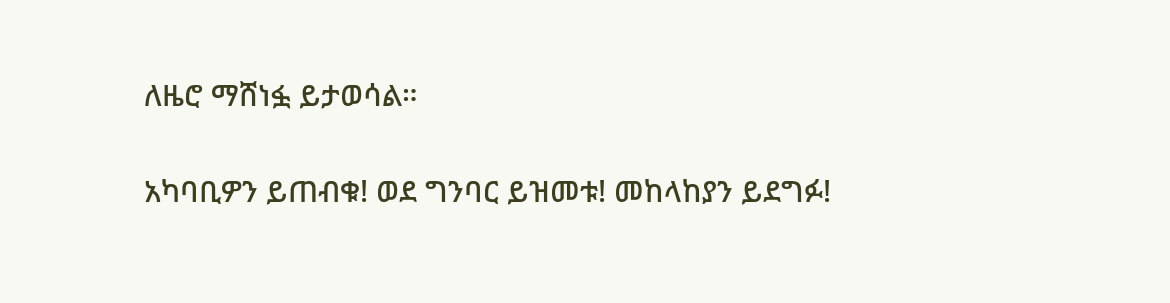ለዜሮ ማሸነፏ ይታወሳል።

አካባቢዎን ይጠብቁ! ወደ ግንባር ይዝመቱ! መከላከያን ይደግፉ!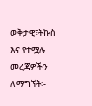ወቅታዊ፣ትኩስ እና የተሟሉ መረጃዎችን ለማግኘት፡-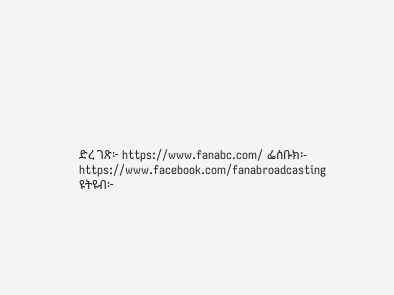ድረ ገጽ፦ https://www.fanabc.com/ ፌስቡክ፡- https://www.facebook.com/fanabroadcasting ዩትዩብ፦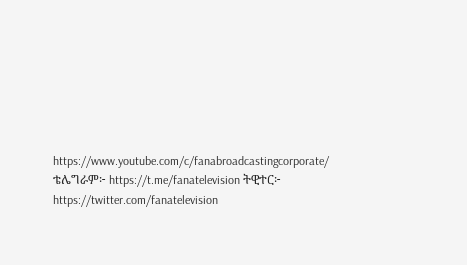https://www.youtube.com/c/fanabroadcastingcorporate/ ቴሌግራም፦ https://t.me/fanatelevision ትዊተር፦ https://twitter.com/fanatelevision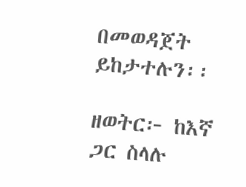በመወዳጀት ይከታተሉን፡፡

ዘወትር፦ ከእኛ ጋር ስላሉ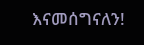እናመሰግናለን!